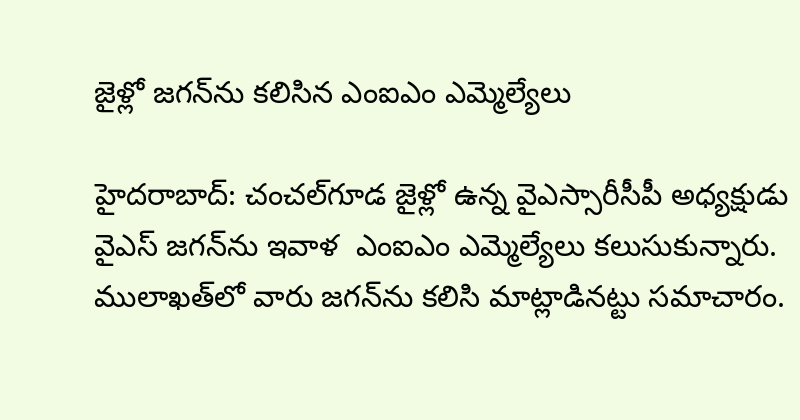జైళ్లో జగన్‌ను కలిసిన ఎంఐఎం ఎమ్మెల్యేలు

హైదరాబాద్‌: చంచల్‌గూడ జైళ్లో ఉన్న వైఎస్సారీసీపీ అధ్యక్షుడు వైఎస్‌ జగన్‌ను ఇవాళ  ఎంఐఎం ఎమ్మెల్యేలు కలుసుకున్నారు. ములాఖత్‌లో వారు జగన్‌ను కలిసి మాట్లాడినట్టు సమాచారం.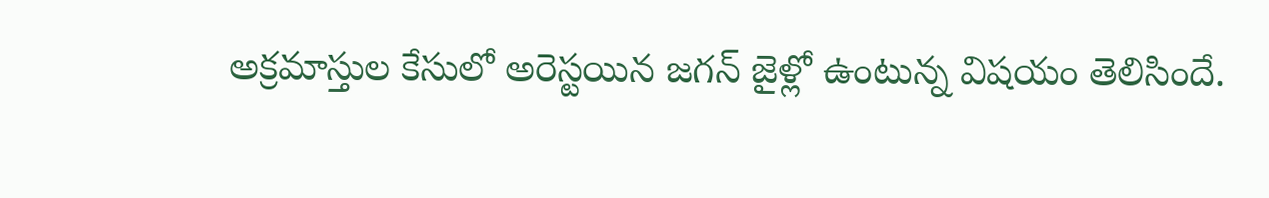అక్రమాస్తుల కేసులో అరెస్టయిన జగన్‌ జైళ్లో ఉంటున్న విషయం తెలిసిందే.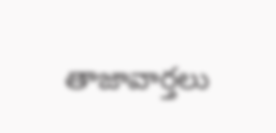తాజావార్తలు